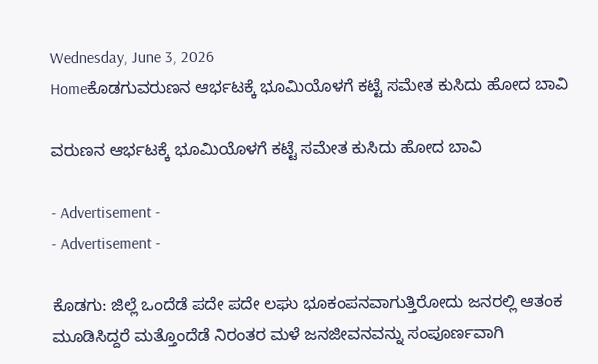Wednesday, June 3, 2026
Homeಕೊಡಗುವರುಣನ ಆರ್ಭಟಕ್ಕೆ ಭೂಮಿಯೊಳಗೆ ಕಟ್ಟೆ ಸಮೇತ ಕುಸಿದು ಹೋದ ಬಾವಿ

ವರುಣನ ಆರ್ಭಟಕ್ಕೆ ಭೂಮಿಯೊಳಗೆ ಕಟ್ಟೆ ಸಮೇತ ಕುಸಿದು ಹೋದ ಬಾವಿ

- Advertisement -
- Advertisement -

ಕೊಡಗು: ಜಿಲ್ಲೆ ಒಂದೆಡೆ ಪದೇ ಪದೇ ಲಘು ಭೂಕಂಪನವಾಗುತ್ತಿರೋದು ಜನರಲ್ಲಿ ಆತಂಕ ಮೂಡಿಸಿದ್ದರೆ ಮತ್ತೊಂದೆಡೆ ನಿರಂತರ ಮಳೆ ಜನಜೀವನವನ್ನು ಸಂಪೂರ್ಣವಾಗಿ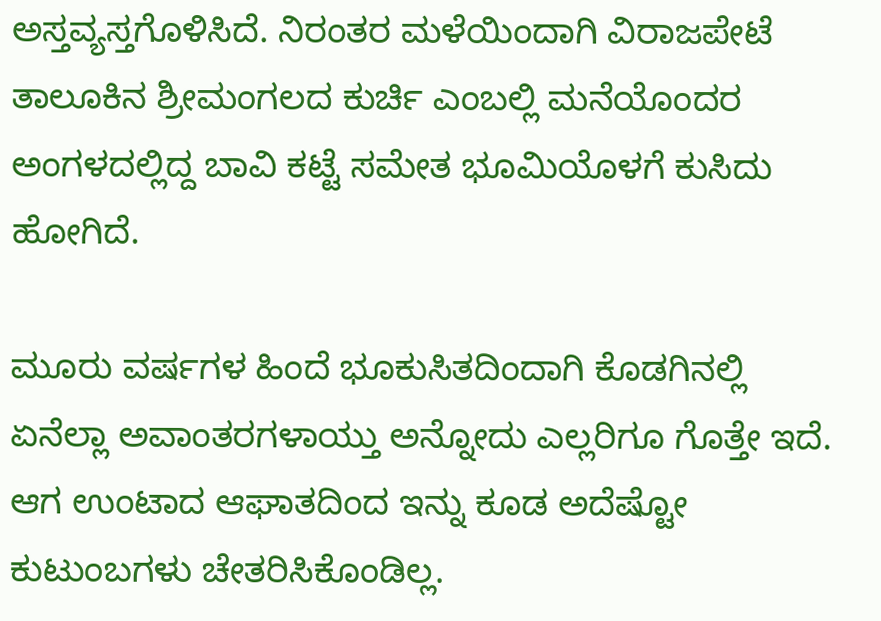ಅಸ್ತವ್ಯಸ್ತಗೊಳಿಸಿದೆ. ನಿರಂತರ ಮಳೆಯಿಂದಾಗಿ ವಿರಾಜಪೇಟೆ ತಾಲೂಕಿನ ಶ್ರೀಮಂಗಲದ ಕುರ್ಚಿ ಎಂಬಲ್ಲಿ ಮನೆಯೊಂದರ ಅಂಗಳದಲ್ಲಿದ್ದ ಬಾವಿ ಕಟ್ಟೆ ಸಮೇತ ಭೂಮಿಯೊಳಗೆ ಕುಸಿದು ಹೋಗಿದೆ.

ಮೂರು ವರ್ಷಗಳ ಹಿಂದೆ ಭೂಕುಸಿತದಿಂದಾಗಿ ಕೊಡಗಿನಲ್ಲಿ ಏನೆಲ್ಲಾ ಅವಾಂತರಗಳಾಯ್ತು ಅನ್ನೋದು ಎಲ್ಲರಿಗೂ ಗೊತ್ತೇ ಇದೆ. ಆಗ ಉಂಟಾದ ಆಘಾತದಿಂದ ಇನ್ನು ಕೂಡ ಅದೆಷ್ಟೋ ಕುಟುಂಬಗಳು ಚೇತರಿಸಿಕೊಂಡಿಲ್ಲ.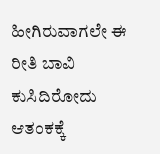ಹೀಗಿರುವಾಗಲೇ ಈ ರೀತಿ ಬಾವಿ ಕುಸಿದಿರೋದು ಆತಂಕಕ್ಕೆ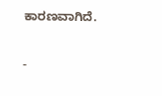ಕಾರಣವಾಗಿದೆ.

-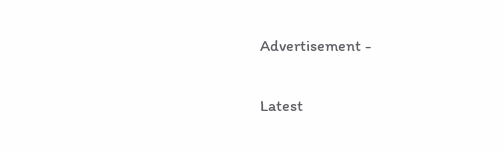Advertisement -

Latest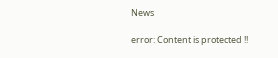News

error: Content is protected !!